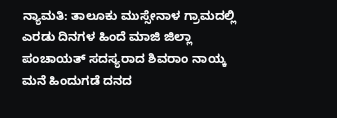ನ್ಯಾಮತಿ: ತಾಲೂಕು ಮುಸ್ಸೇನಾಳ ಗ್ರಾಮದಲ್ಲಿ ಎರಡು ದಿನಗಳ ಹಿಂದೆ ಮಾಜಿ ಜಿಲ್ಲಾ ಪಂಚಾಯತ್ ಸದಸ್ಯರಾದ ಶಿವರಾಂ ನಾಯ್ಕ ಮನೆ ಹಿಂದುಗಡೆ ದನದ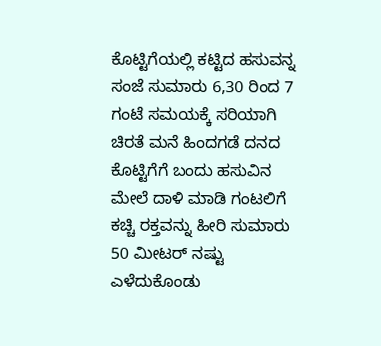ಕೊಟ್ಟಿಗೆಯಲ್ಲಿ ಕಟ್ಟಿದ ಹಸುವನ್ನ ಸಂಜೆ ಸುಮಾರು 6,30 ರಿಂದ 7 ಗಂಟೆ ಸಮಯಕ್ಕೆ ಸರಿಯಾಗಿ ಚಿರತೆ ಮನೆ ಹಿಂದಗಡೆ ದನದ ಕೊಟ್ಟಿಗೆಗೆ ಬಂದು ಹಸುವಿನ ಮೇಲೆ ದಾಳಿ ಮಾಡಿ ಗಂಟಲಿಗೆ ಕಚ್ಚಿ ರಕ್ತವನ್ನು ಹೀರಿ ಸುಮಾರು 50 ಮೀಟರ್ ನಷ್ಟು ಎಳೆದುಕೊಂಡು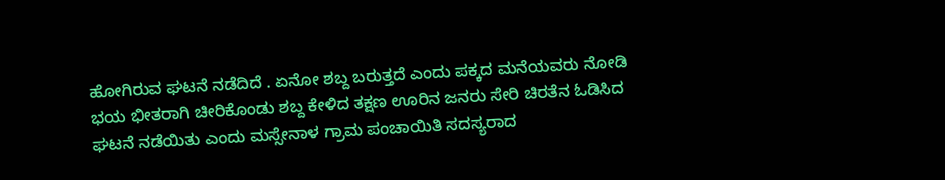ಹೋಗಿರುವ ಘಟನೆ ನಡೆದಿದೆ . ಏನೋ ಶಬ್ದ ಬರುತ್ತದೆ ಎಂದು ಪಕ್ಕದ ಮನೆಯವರು ನೋಡಿ ಭಯ ಭೀತರಾಗಿ ಚೀರಿಕೊಂಡು ಶಬ್ದ ಕೇಳಿದ ತಕ್ಷಣ ಊರಿನ ಜನರು ಸೇರಿ ಚಿರತೆನ ಓಡಿಸಿದ ಘಟನೆ ನಡೆಯಿತು ಎಂದು ಮಸ್ಸೇನಾಳ ಗ್ರಾಮ ಪಂಚಾಯಿತಿ ಸದಸ್ಯರಾದ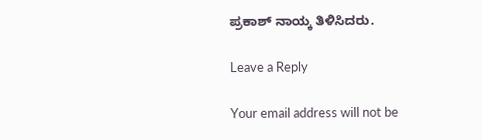ಪ್ರಕಾಶ್ ನಾಯ್ಕ ತಿಳಿಸಿದರು.

Leave a Reply

Your email address will not be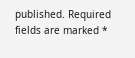published. Required fields are marked *